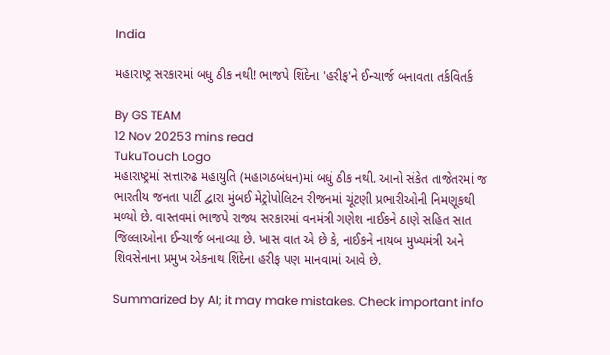India

મહારાષ્ટ્ર સરકારમાં બધુ ઠીક નથી! ભાજપે શિંદેના 'હરીફ'ને ઈન્ચાર્જ બનાવતા તર્કવિતર્ક

By GS TEAM
12 Nov 20253 mins read
TukuTouch Logo
મહારાષ્ટ્રમાં સત્તારુઢ મહાયુતિ (મહાગઠબંધન)માં બધું ઠીક નથી. આનો સંકેત તાજેતરમાં જ ભારતીય જનતા પાર્ટી દ્વારા મુંબઈ મેટ્રોપોલિટન રીજનમાં ચૂંટણી પ્રભારીઓની નિમણૂકથી મળ્યો છે. વાસ્તવમાં ભાજપે રાજ્ય સરકારમાં વનમંત્રી ગણેશ નાઈકને ઠાણે સહિત સાત જિલ્લાઓના ઈન્ચાર્જ બનાવ્યા છે. ખાસ વાત એ છે કે, નાઈકને નાયબ મુખ્યમંત્રી અને શિવસેનાના પ્રમુખ એકનાથ શિંદેના હરીફ પણ માનવામાં આવે છે.

Summarized by AI; it may make mistakes. Check important info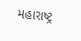મહારાષ્ટ્ર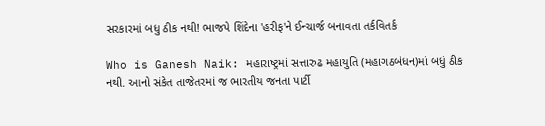સરકારમાં બધુ ઠીક નથી! ભાજપે શિંદેના 'હરીફ'ને ઈન્ચાર્જ બનાવતા તર્કવિતર્ક

Who is Ganesh Naik: મહારાષ્ટ્રમાં સત્તારુઢ મહાયુતિ (મહાગઠબંધન)માં બધું ઠીક નથી. આનો સંકેત તાજેતરમાં જ ભારતીય જનતા પાર્ટી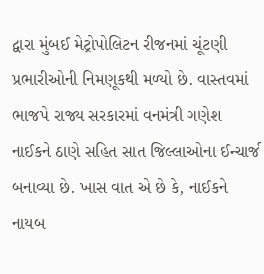દ્વારા મુંબઈ મેટ્રોપોલિટન રીજનમાં ચૂંટણી પ્રભારીઓની નિમણૂકથી મળ્યો છે. વાસ્તવમાં ભાજપે રાજ્ય સરકારમાં વનમંત્રી ગણેશ નાઈકને ઠાણે સહિત સાત જિલ્લાઓના ઈન્ચાર્જ બનાવ્યા છે. ખાસ વાત એ છે કે, નાઈકને નાયબ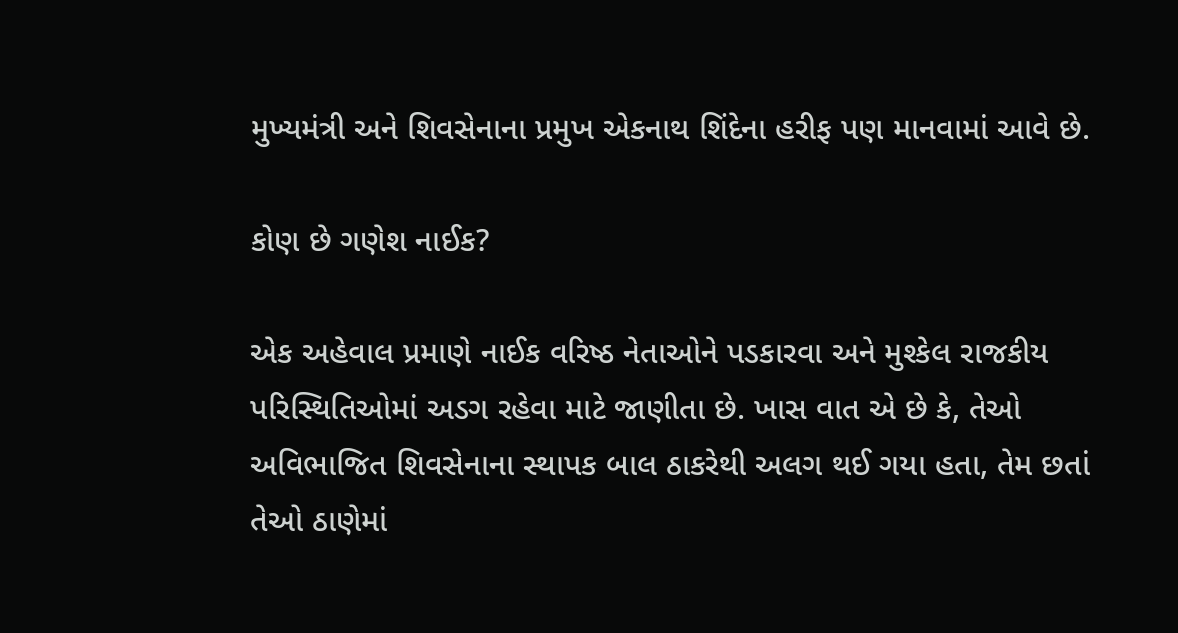મુખ્યમંત્રી અને શિવસેનાના પ્રમુખ એકનાથ શિંદેના હરીફ પણ માનવામાં આવે છે.

કોણ છે ગણેશ નાઈક?

એક અહેવાલ પ્રમાણે નાઈક વરિષ્ઠ નેતાઓને પડકારવા અને મુશ્કેલ રાજકીય પરિસ્થિતિઓમાં અડગ રહેવા માટે જાણીતા છે. ખાસ વાત એ છે કે, તેઓ અવિભાજિત શિવસેનાના સ્થાપક બાલ ઠાકરેથી અલગ થઈ ગયા હતા, તેમ છતાં તેઓ ઠાણેમાં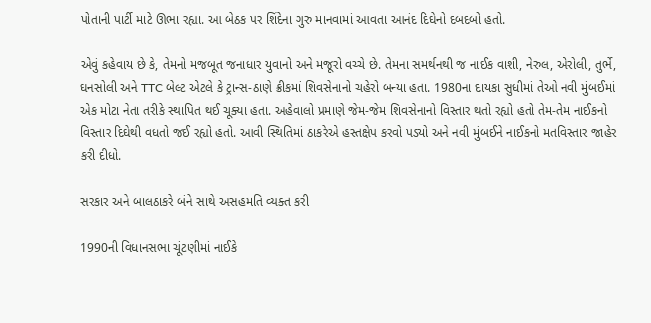પોતાની પાર્ટી માટે ઊભા રહ્યા. આ બેઠક પર શિંદેના ગુરુ માનવામાં આવતા આનંદ દિઘેનો દબદબો હતો.

એવું કહેવાય છે કે, તેમનો મજબૂત જનાધાર યુવાનો અને મજૂરો વચ્ચે છે. તેમના સમર્થનથી જ નાઈક વાશી, નેરુલ, એરોલી, તુર્ભે, ઘનસોલી અને TTC બેલ્ટ એટલે કે ટ્રાન્સ-ઠાણે ક્રીકમાં શિવસેનાનો ચહેરો બન્યા હતા. 1980ના દાયકા સુધીમાં તેઓ નવી મુંબઈમાં એક મોટા નેતા તરીકે સ્થાપિત થઈ ચૂક્યા હતા. અહેવાલો પ્રમાણે જેમ-જેમ શિવસેનાનો વિસ્તાર થતો રહ્યો હતો તેમ-તેમ નાઈકનો વિસ્તાર દિઘેથી વધતો જઈ રહ્યો હતો. આવી સ્થિતિમાં ઠાકરેએ હસ્તક્ષેપ કરવો પડ્યો અને નવી મુંબઈને નાઈકનો મતવિસ્તાર જાહેર કરી દીધો.

સરકાર અને બાલઠાકરે બંને સાથે અસહમતિ વ્યક્ત કરી

1990ની વિધાનસભા ચૂંટણીમાં નાઈકે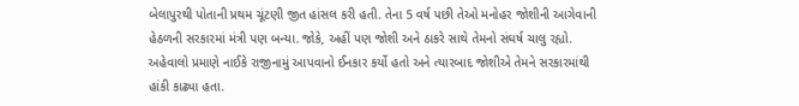બેલાપુરથી પોતાની પ્રથમ ચૂંટણી જીત હાંસલ કરી હતી. તેના 5 વર્ષ પછી તેઓ મનોહર જોશીની આગેવાની હેઠળની સરકારમાં મંત્રી પણ બન્યા. જોકે, અહીં પણ જોશી અને ઠાકરે સાથે તેમનો સંઘર્ષ ચાલુ રહ્યો. અહેવાલો પ્રમાણે નાઈકે રાજીનામું આપવાનો ઈનકાર કર્યો હતો અને ત્યારબાદ જોશીએ તેમને સરકારમાંથી હાંકી કાઢ્યા હતા.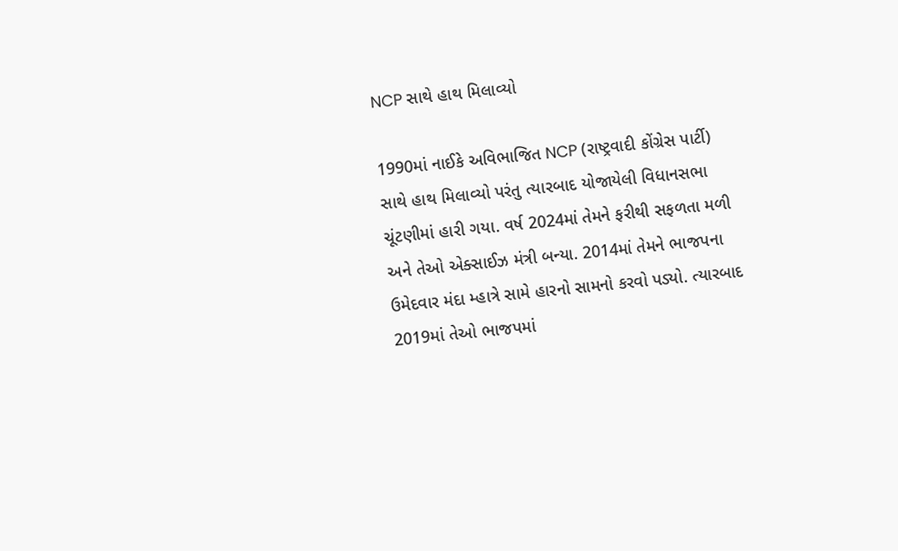NCP સાથે હાથ મિલાવ્યો

1990માં નાઈકે અવિભાજિત NCP (રાષ્ટ્રવાદી કોંગ્રેસ પાર્ટી) સાથે હાથ મિલાવ્યો પરંતુ ત્યારબાદ યોજાયેલી વિધાનસભા ચૂંટણીમાં હારી ગયા. વર્ષ 2024માં તેમને ફરીથી સફળતા મળી અને તેઓ એક્સાઈઝ મંત્રી બન્યા. 2014માં તેમને ભાજપના ઉમેદવાર મંદા મ્હાત્રે સામે હારનો સામનો કરવો પડ્યો. ત્યારબાદ 2019માં તેઓ ભાજપમાં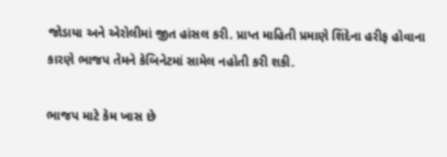જોડાયા અને એરોલીમાં જીત હાંસલ કરી. પ્રાપ્ત માહિતી પ્રમાણે શિંદેના હરીફ હોવાના કારણે ભાજપ તેમને કેબિનેટમાં સામેલ નહોતી કરી શકી.

ભાજપ માટે કેમ ખાસ છે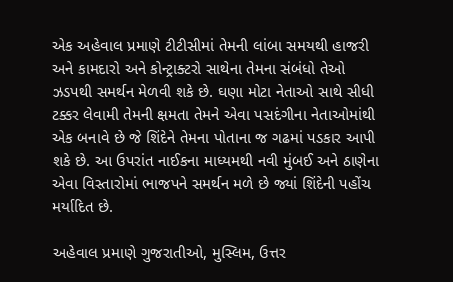એક અહેવાલ પ્રમાણે ટીટીસીમાં તેમની લાંબા સમયથી હાજરી અને કામદારો અને કોન્ટ્રાક્ટરો સાથેના તેમના સંબંધો તેઓ ઝડપથી સમર્થન મેળવી શકે છે. ઘણા મોટા નેતાઓ સાથે સીધી ટક્કર લેવામી તેમની ક્ષમતા તેમને એવા પસદંગીના નેતાઓમાંથી એક બનાવે છે જે શિંદેને તેમના પોતાના જ ગઢમાં પડકાર આપી શકે છે. આ ઉપરાંત નાઈકના માધ્યમથી નવી મુંબઈ અને ઠાણેના એવા વિસ્તારોમાં ભાજપને સમર્થન મળે છે જ્યાં શિંદેની પહોંચ મર્યાદિત છે.

અહેવાલ પ્રમાણે ગુજરાતીઓ, મુસ્લિમ, ઉત્તર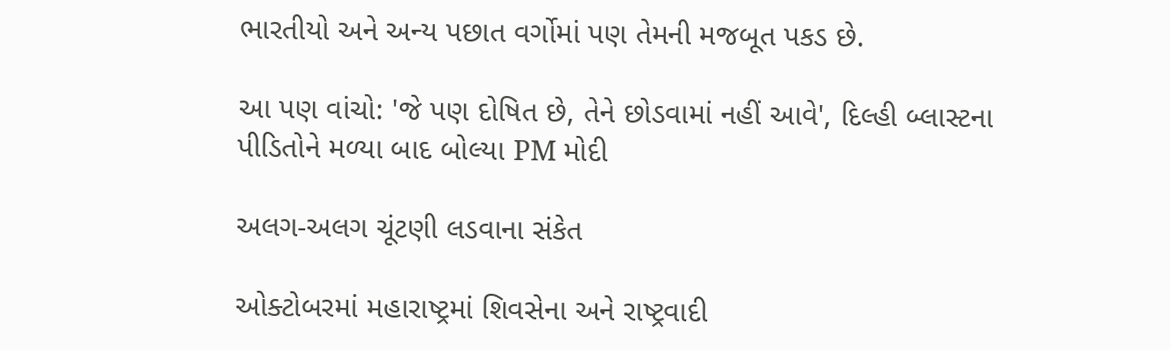ભારતીયો અને અન્ય પછાત વર્ગોમાં પણ તેમની મજબૂત પકડ છે.

આ પણ વાંચો: 'જે પણ દોષિત છે, તેને છોડવામાં નહીં આવે', દિલ્હી બ્લાસ્ટના પીડિતોને મળ્યા બાદ બોલ્યા PM મોદી

અલગ-અલગ ચૂંટણી લડવાના સંકેત

ઓક્ટોબરમાં મહારાષ્ટ્રમાં શિવસેના અને રાષ્ટ્રવાદી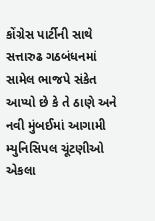કોંગ્રેસ પાર્ટીની સાથે સત્તારુઢ ગઠબંધનમાં સામેલ ભાજપે સંકેત આપ્યો છે કે તે ઠાણે અને નવી મુંબઈમાં આગામી મ્યુનિસિપલ ચૂંટણીઓ એકલા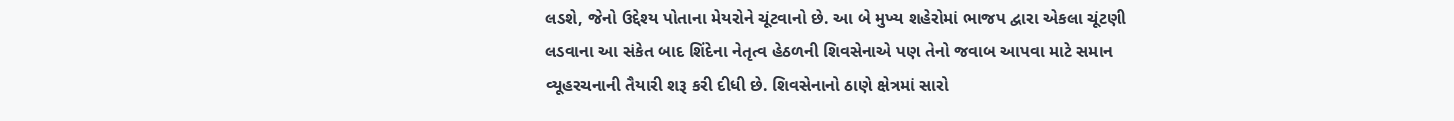લડશે, જેનો ઉદ્દેશ્ય પોતાના મેયરોને ચૂંટવાનો છે. આ બે મુખ્ય શહેરોમાં ભાજપ દ્વારા એકલા ચૂંટણી લડવાના આ સંકેત બાદ શિંદેના નેતૃત્વ હેઠળની શિવસેનાએ પણ તેનો જવાબ આપવા માટે સમાન વ્યૂહરચનાની તૈયારી શરૂ કરી દીધી છે. શિવસેનાનો ઠાણે ક્ષેત્રમાં સારો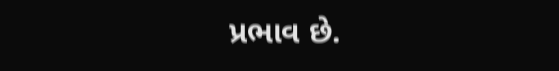પ્રભાવ છે.